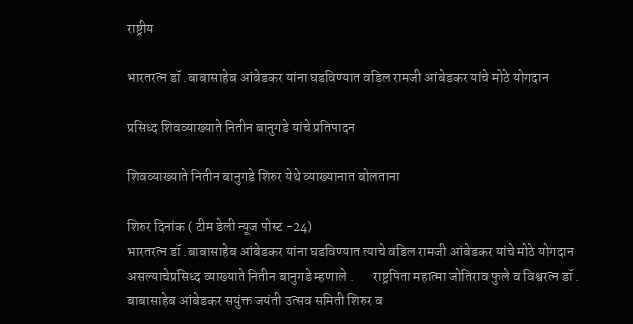राष्ट्रीय

भारतरत्न डॉ .बाबासाहेब आंबेडकर यांना घडविण्यात वडिल रामजी आंबेडकर यांचे मोठे योगदान

प्रसिध्द शिवव्याख्याते नितीन बानुगडे यांचे प्रतिपादन

शिवव्याख्याते नितीन बानुगडे शिरुर येथे व्याख्यानात बोलताना

शिरुर दिनांक ( टीम डेली न्यूज पोस्ट -24)
भारतरत्न डॉ .बाबासाहेब आंबेडकर यांना घडविण्यात त्याचे वडिल रामजी आंबेडकर यांचे मोठे योगदान असल्याचेप्रसिध्द व्याख्याते नितीन बानुगडे म्हणाले .       राष्ट्रपिता महात्मा जोतिराव फुले व विश्वरत्न डॉ . बाबासाहेब आंबेडकर सयुंक्त जयंती उत्सव समिती शिरुर व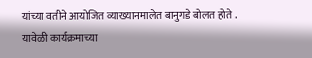यांच्या वतीने आयोजित व्याख्यानमालेत बानुगडे बोलत होते .
यावेळी कार्यक्रमाच्या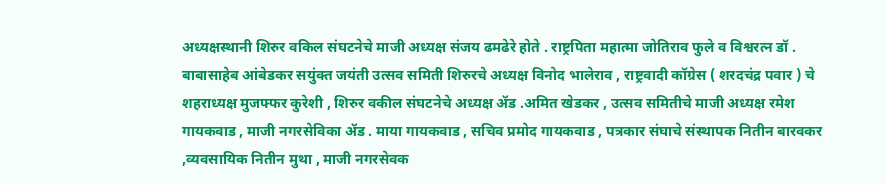अध्यक्षस्थानी शिरुर वकिल संघटनेचे माजी अध्यक्ष संजय ढमढेरे होते . राष्ट्रपिता महात्मा जोतिराव फुले व विश्वरत्न डॉ . बाबासाहेब आंबेडकर सयुंक्त जयंती उत्सव समिती शिरुरचे अध्यक्ष विनोद भालेराव , राष्ट्रवादी कॉग्रेस ( शरदचंद्र पवार ) चे शहराध्यक्ष मुजफ्फर कुरेशी , शिरुर वकील संघटनेचे अध्यक्ष ॲड .अमित खेडकर , उत्सव समितीचे माजी अध्यक्ष रमेश गायकवाड , माजी नगरसेविका ॲड . माया गायकवाड , सचिव प्रमोद गायकवाड , पत्रकार संघाचे संस्थापक नितीन बारवकर ,व्यवसायिक नितीन मुथा , माजी नगरसेवक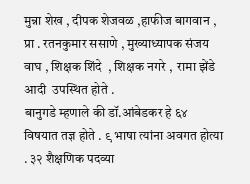मुन्ना शेख , दीपक शेजवळ ,हाफीज बागवान , प्रा . रतनकुमार ससाणे , मुख्याध्यापक संजय वाघ , शिक्षक शिंदे  , शिक्षक नगरे ,  रामा झेंडे आदी  उपस्थित होते .
बानुगडे म्हणाले की डॉ.आंबेडकर हे ६४ विषयात तज्ञ होते . ९ भाषा त्यांना अवगत होत्या . ३२ शैक्षणिक पदव्या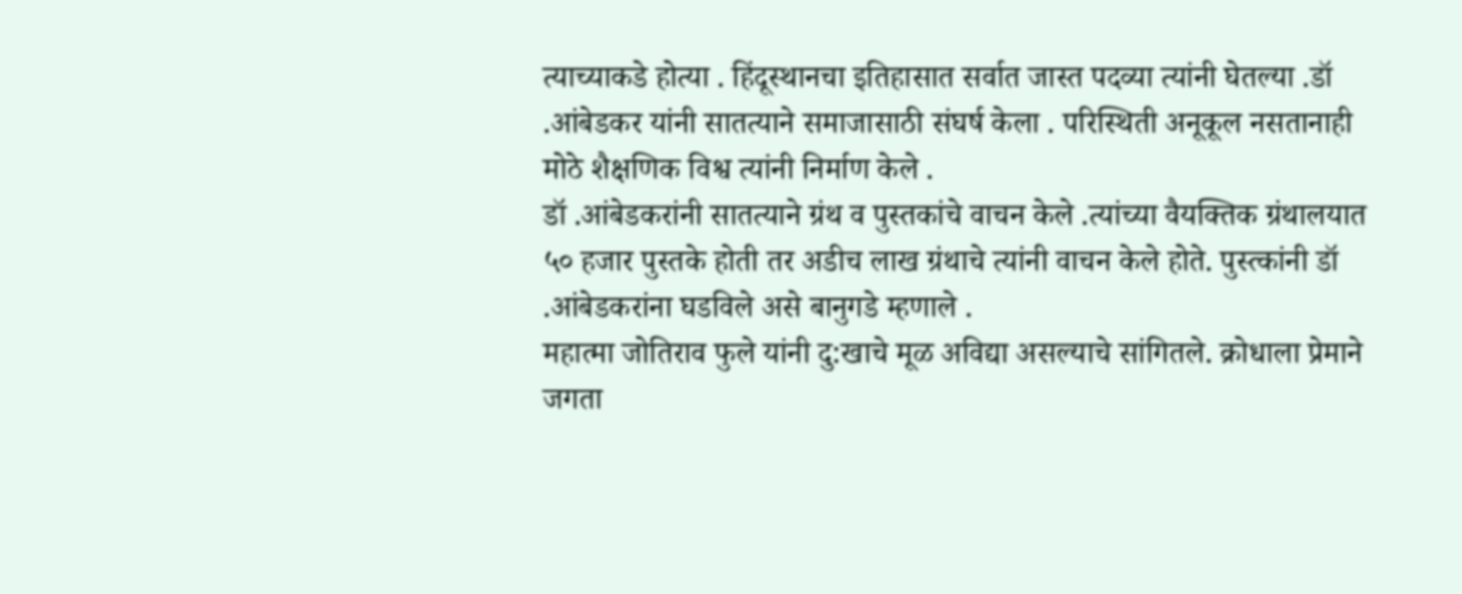त्याच्याकडे होत्या . हिंदूस्थानचा इतिहासात सर्वात जास्त पदव्या त्यांनी घेतल्या .डॉ .आंबेडकर यांनी सातत्याने समाजासाठी संघर्ष केला . परिस्थिती अनूकूल नसतानाही मोठे शैक्षणिक विश्व त्यांनी निर्माण केले .
डॉ .आंबेडकरांनी सातत्याने ग्रंथ व पुस्तकांचे वाचन केले .त्यांच्या वैयक्तिक ग्रंथालयात ५० हजार पुस्तके होती तर अडीच लाख ग्रंथाचे त्यांनी वाचन केले होते. पुस्त्कांनी डॉ .आंबेडकरांना घडविले असे बानुगडे म्हणाले .
महात्मा जोतिराव फुले यांनी दु:खाचे मूळ अविद्या असल्याचे सांगितले. क्रोधाला प्रेमाने जगता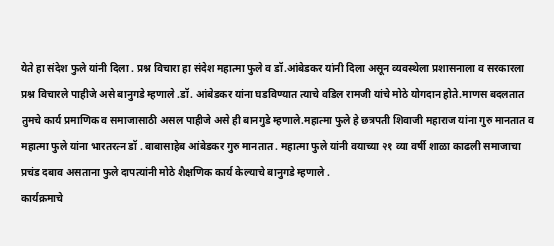येते हा संदेश फुले यांनी दिला . प्रश्न विचारा हा संदेश महात्मा फुले व डॉ.आंबेडकर यांनी दिला असून व्यवस्थेला प्रशासनाला व सरकारला प्रश्न विचारले पाहीजे असे बानुगडे म्हणाले .डॉ. आंबेडकर यांना घडविण्यात त्याचे वडिल रामजी यांचे मोठे योगदान होते.माणस बदलतात तुमचे कार्य प्रमाणिक व समाजासाठी असल पाहीजे असे ही बानगुडे म्हणाले.महात्मा फुले हे छत्रपती शिवाजी महाराज यांना गुरु मानतात व महात्मा फुले यांना भारतरत्न डॉ . बाबासाहेब आंबेडकर गुरु मानतात . महात्मा फुले यांनी वयाच्या २१ व्या वर्षी शाळा काढली समाजाचा प्रचंड दबाव असताना फुले दापत्यांनी मोठे शैक्षणिक कार्य केल्याचे बानुगडे म्हणाले .
कार्यक्रमाचे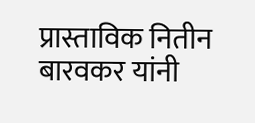प्रास्ताविक नितीन बारवकर यांनी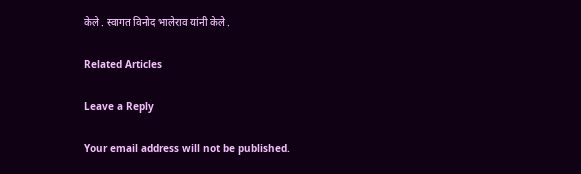केले . स्वागत विनोद भालेराव यांनी केले .

Related Articles

Leave a Reply

Your email address will not be published.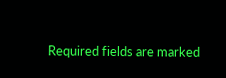Required fields are marked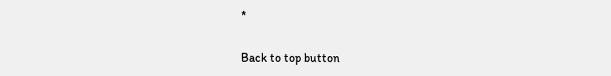*

Back to top button